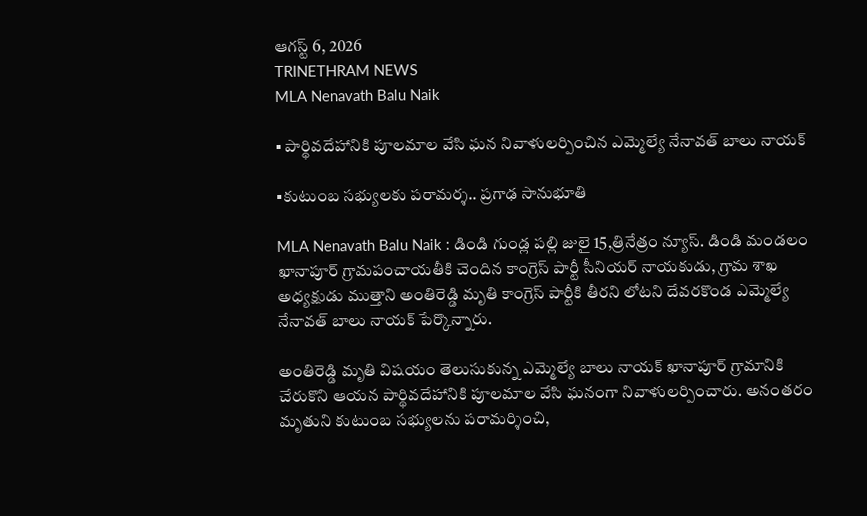ఆగస్ట్ 6, 2026
TRINETHRAM NEWS
MLA Nenavath Balu Naik

▪ పార్థివదేహానికి పూలమాల వేసి ఘన నివాళులర్పించిన ఎమ్మెల్యే నేనావత్ బాలు నాయక్

▪కుటుంబ సభ్యులకు పరామర్శ.. ప్రగాఢ సానుభూతి

MLA Nenavath Balu Naik : డిండి గుండ్ల పల్లి జులై 15,త్రినేత్రం న్యూస్. డిండి మండలం ఖానాపూర్ గ్రామపంచాయతీకి చెందిన కాంగ్రెస్ పార్టీ సీనియర్ నాయకుడు, గ్రామ శాఖ అధ్యక్షుడు ముత్తాని అంతిరెడ్డి మృతి కాంగ్రెస్ పార్టీకి తీరని లోటని దేవరకొండ ఎమ్మెల్యే నేనావత్ బాలు నాయక్ పేర్కొన్నారు.

అంతిరెడ్డి మృతి విషయం తెలుసుకున్న ఎమ్మెల్యే బాలు నాయక్ ఖానాపూర్ గ్రామానికి చేరుకొని ఆయన పార్థివదేహానికి పూలమాల వేసి ఘనంగా నివాళులర్పించారు. అనంతరం మృతుని కుటుంబ సభ్యులను పరామర్శించి,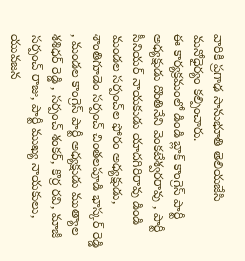వారికి ప్రగాఢ సానుభూతి తెలియజేసి మనోధైర్యం కల్పించారు.
ఈ కార్యక్రమంలో డిండి బ్లాక్ కాంగ్రెస్ పార్టీ అధ్యక్షుడు దొంతినేని వెంకటేశ్వరరావు , పార్టీ సీనియర్ నాయకుడు యాదగిరిరావు డిండి మండల సర్పంచ్‌ల ఫోరం అధ్యక్షుడు, శాంతిగూడెం సర్పంచ్ చింతలపూడి భాస్కర్ రెడ్డి , మండల కాంగ్రెస్ పార్టీ అధ్యక్షుడు ముత్యాల శశిధర్ రెడ్డి , సర్పంచ్ శంకర్, కొర్ర రవి, మాజీ సర్పంచ్ రాజు, పార్టీ ముఖ్య నాయకులు, యువజన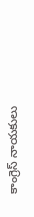కాంగ్రెస్ నాయకులు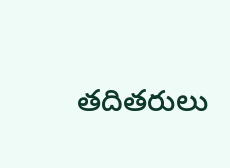తదితరులు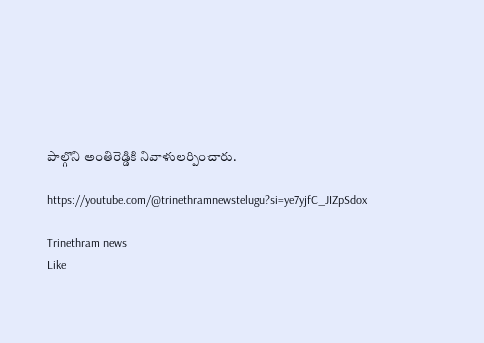పాల్గొని అంతిరెడ్డికి నివాళులర్పించారు.

https://youtube.com/@trinethramnewstelugu?si=ye7yjfC_JIZpSdox

Trinethram news
Like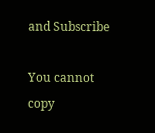and Subscribe

You cannot copy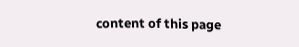content of this page